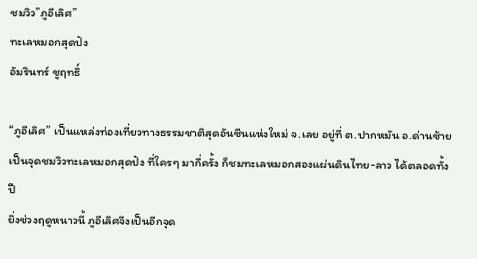ชมวิว”ภูอีเลิศ”
ทะเลหมอกสุดปัง
อัมรินทร์ ชูฤทธิ์

“ภูอีเลิศ” เป็นแหล่งท่องเที่ยวทางธรรมชาติสุดอันซีนแห่งใหม่ จ.เลย อยู่ที่ ต.ปากหมัน อ.ด่านซ้าย เป็นจุดชมวิวทะเลหมอกสุดปัง ที่ใครๆ มากี่ครั้ง ก็ชมทะเลหมอกสองแผ่นดินไทย-ลาว ได้ตลอดทั้งปี
ยิ่งช่วงฤดูหนาวนี้ ภูอีเลิศจึงเป็นอีกจุด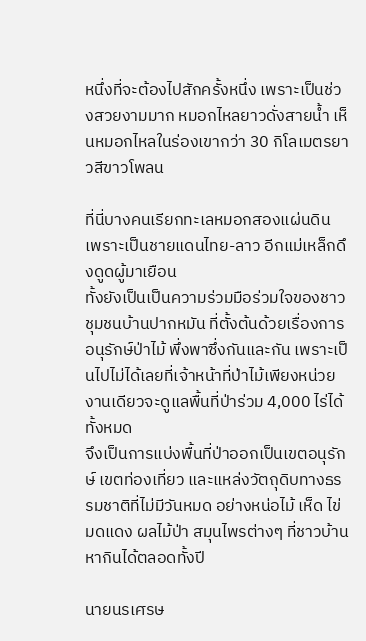หนึ่งที่จะต้องไปสักครั้งหนึ่ง เพราะเป็นช่วงสวยงามมาก หมอกไหลยาวดั่งสายน้ำ เห็นหมอกไหลในร่องเขากว่า 30 กิโลเมตรยาวสีขาวโพลน

ที่นี่บางคนเรียกทะเลหมอกสองแผ่นดิน เพราะเป็นชายแดนไทย-ลาว อีกแม่เหล็กดึงดูดผู้มาเยือน
ทั้งยังเป็นเป็นความร่วมมือร่วมใจของชาวชุมชนบ้านปากหมัน ที่ตั้งต้นด้วยเรื่องการอนุรักษ์ป่าไม้ พึ่งพาซึ่งกันและกัน เพราะเป็นไปไม่ได้เลยที่เจ้าหน้าที่ป่าไม้เพียงหน่วยงานเดียวจะดูแลพื้นที่ป่าร่วม 4,000 ไร่ได้ทั้งหมด
จึงเป็นการแบ่งพื้นที่ป่าออกเป็นเขตอนุรักษ์ เขตท่องเที่ยว และแหล่งวัตถุดิบทางธรรมชาติที่ไม่มีวันหมด อย่างหน่อไม้ เห็ด ไข่มดแดง ผลไม้ป่า สมุนไพรต่างๆ ที่ชาวบ้านหากินได้ตลอดทั้งปี

นายนรเศรษ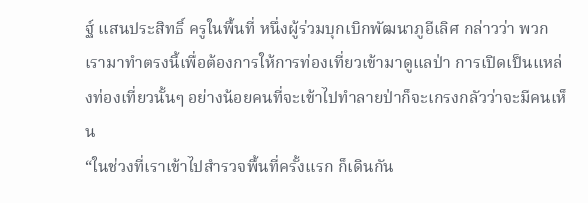ฐ์ แสนประสิทธิ์ ครูในพื้นที่ หนึ่งผู้ร่วมบุกเบิกพัฒนาภูอีเลิศ กล่าวว่า พวกเรามาทำตรงนี้เพื่อต้องการให้การท่องเที่ยวเข้ามาดูแลป่า การเปิดเป็นแหล่งท่องเที่ยวนั้นๆ อย่างน้อยคนที่จะเข้าไปทำลายป่าก็จะเกรงกลัวว่าจะมีคนเห็น
“ในช่วงที่เราเข้าไปสำรวจพื้นที่ครั้งแรก ก็เดินกัน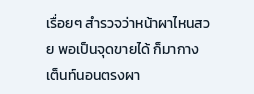เรื่อยๆ สำรวจว่าหน้าผาไหนสวย พอเป็นจุดขายได้ ก็มากางเต็นท์นอนตรงผา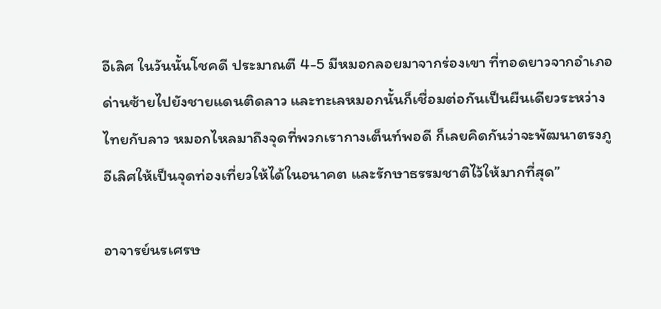อีเลิศ ในวันนั้นโชคดี ประมาณตี 4-5 มีหมอกลอยมาจากร่องเขา ที่ทอดยาวจากอำเภอด่านซ้ายไปยังชายแดนติดลาว และทะเลหมอกนั้นก็เชื่อมต่อกันเป็นผืนเดียวระหว่างไทยกับลาว หมอกไหลมาถึงจุดที่พวกเรากางเต็นท์พอดี ก็เลยคิดกันว่าจะพัฒนาตรงภูอีเลิศให้เป็นจุดท่องเที่ยวให้ได้ในอนาคต และรักษาธรรมชาติไว้ให้มากที่สุด”

อาจารย์นรเศรษ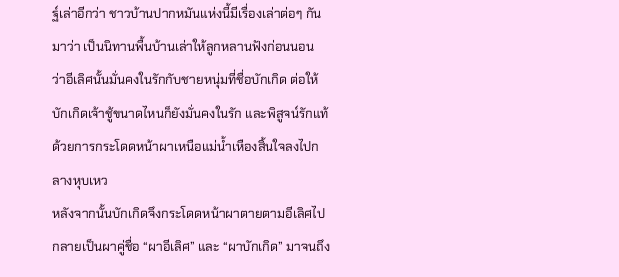ฐ์เล่าอีกว่า ชาวบ้านปากหมันแห่งนี้มีเรื่องเล่าต่อๆ กันมาว่า เป็นนิทานพื้นบ้านเล่าให้ลูกหลานฟังก่อนนอน ว่าอีเลิศนั้นมั่นคงในรักกับชายหนุ่มที่ชื่อบักเกิด ต่อให้บักเกิดเจ้าชู้ขนาดไหนก็ยังมั่นคงในรัก และพิสูจน์รักแท้ด้วยการกระโดดหน้าผาเหนือแม่น้ำเหืองสิ้นใจลงไปกลางหุบเหว
หลังจากนั้นบักเกิดจึงกระโดดหน้าผาตายตามอีเลิศไป กลายเป็นผาคู่ชื่อ “ผาอีเลิศ” และ “ผาบักเกิด” มาจนถึง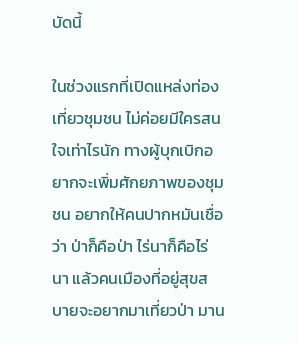บัดนี้

ในช่วงแรกที่เปิดแหล่งท่องเที่ยวชุมชน ไม่ค่อยมีใครสนใจเท่าไรนัก ทางผู้บุกเบิกอยากจะเพิ่มศักยภาพของชุมชน อยากให้คนปากหมันเชื่อว่า ป่าก็คือป่า ไร่นาก็คือไร่นา แล้วคนเมืองที่อยู่สุขสบายจะอยากมาเที่ยวป่า มาน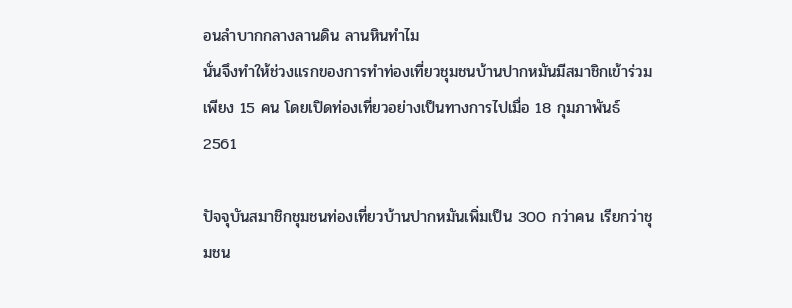อนลำบากกลางลานดิน ลานหินทำไม
นั่นจึงทำให้ช่วงแรกของการทำท่องเที่ยวชุมชนบ้านปากหมันมีสมาชิกเข้าร่วมเพียง 15 คน โดยเปิดท่องเที่ยวอย่างเป็นทางการไปเมื่อ 18 กุมภาพันธ์ 2561

ปัจจุบันสมาชิกชุมชนท่องเที่ยวบ้านปากหมันเพิ่มเป็น 300 กว่าคน เรียกว่าชุมชน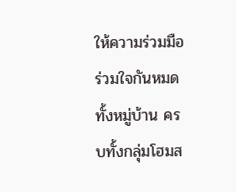ให้ความร่วมมือร่วมใจกันหมดทั้งหมู่บ้าน ครบทั้งกลุ่มโฮมส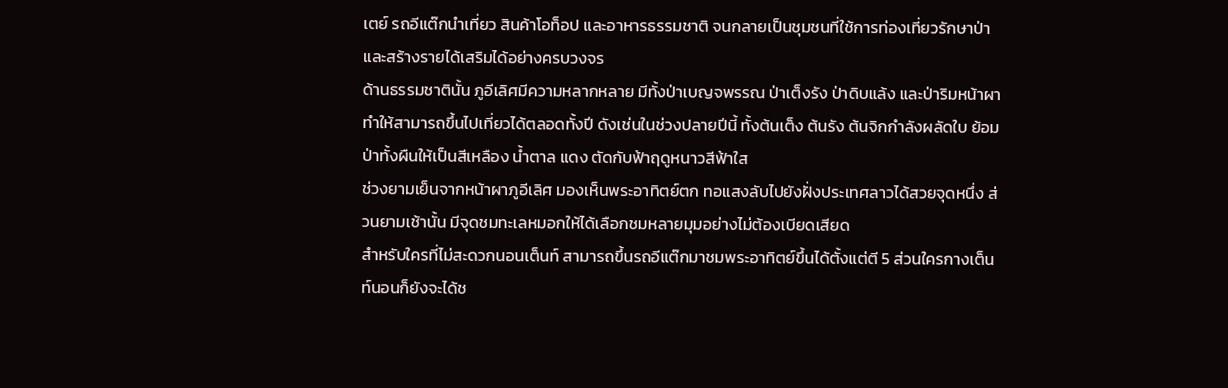เตย์ รถอีแต๊กนำเที่ยว สินค้าโอท็อป และอาหารธรรมชาติ จนกลายเป็นชุมชนที่ใช้การท่องเที่ยวรักษาป่า และสร้างรายได้เสริมได้อย่างครบวงจร
ด้านธรรมชาตินั้น ภูอีเลิศมีความหลากหลาย มีทั้งป่าเบญจพรรณ ป่าเต็งรัง ป่าดิบแล้ง และป่าริมหน้าผา ทำให้สามารถขึ้นไปเที่ยวได้ตลอดทั้งปี ดังเช่นในช่วงปลายปีนี้ ทั้งต้นเต็ง ต้นรัง ต้นจิกกำลังผลัดใบ ย้อมป่าทั้งผืนให้เป็นสีเหลือง น้ำตาล แดง ตัดกับฟ้าฤดูหนาวสีฟ้าใส
ช่วงยามเย็นจากหน้าผาภูอีเลิศ มองเห็นพระอาทิตย์ตก ทอแสงลับไปยังฝั่งประเทศลาวได้สวยจุดหนึ่ง ส่วนยามเช้านั้น มีจุดชมทะเลหมอกให้ได้เลือกชมหลายมุมอย่างไม่ต้องเบียดเสียด
สำหรับใครที่ไม่สะดวกนอนเต็นท์ สามารถขึ้นรถอีแต๊กมาชมพระอาทิตย์ขึ้นได้ตั้งแต่ตี 5 ส่วนใครกางเต็นท์นอนก็ยังจะได้ช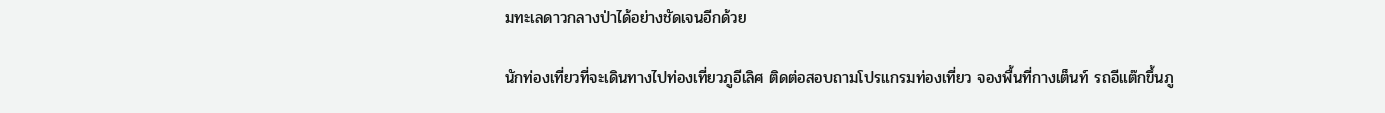มทะเลดาวกลางป่าได้อย่างชัดเจนอีกด้วย

นักท่องเที่ยวที่จะเดินทางไปท่องเที่ยวภูอีเลิศ ติดต่อสอบถามโปรแกรมท่องเที่ยว จองพื้นที่กางเต็นท์ รถอีแต๊กขึ้นภู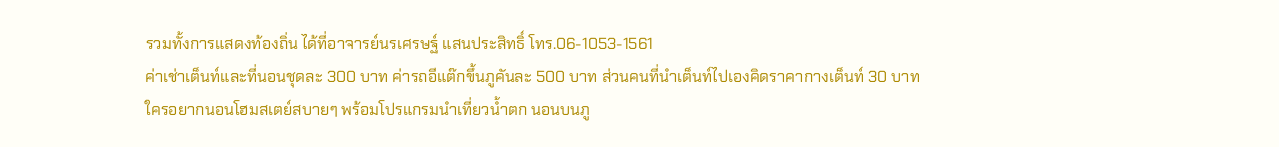รวมทั้งการแสดงท้องถิ่น ได้ที่อาจารย์นรเศรษฐ์ แสนประสิทธิ์ โทร.06-1053-1561
ค่าเช่าเต็นท์และที่นอนชุดละ 300 บาท ค่ารถอีแต๊กขึ้นภูคันละ 500 บาท ส่วนคนที่นำเต็นท์ไปเองคิดราคากางเต็นท์ 30 บาท
ใครอยากนอนโฮมสเตย์สบายๆ พร้อมโปรแกรมนำเที่ยวน้ำตก นอนบนภู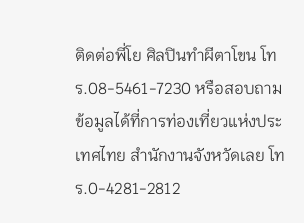ติดต่อพี่โย ศิลปินทำผีตาโขน โทร.08-5461-7230 หรือสอบถามข้อมูลได้ที่การท่องเที่ยวแห่งประเทศไทย สำนักงานจังหวัดเลย โทร.0-4281-2812